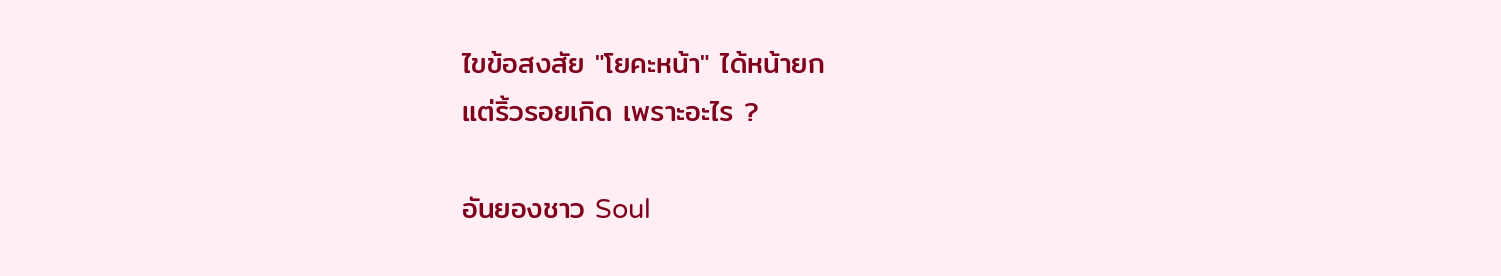ไขข้อสงสัย "โยคะหน้า" ได้หน้ายก
แต่ริ้วรอยเกิด เพราะอะไร ?

อันยองชาว Soul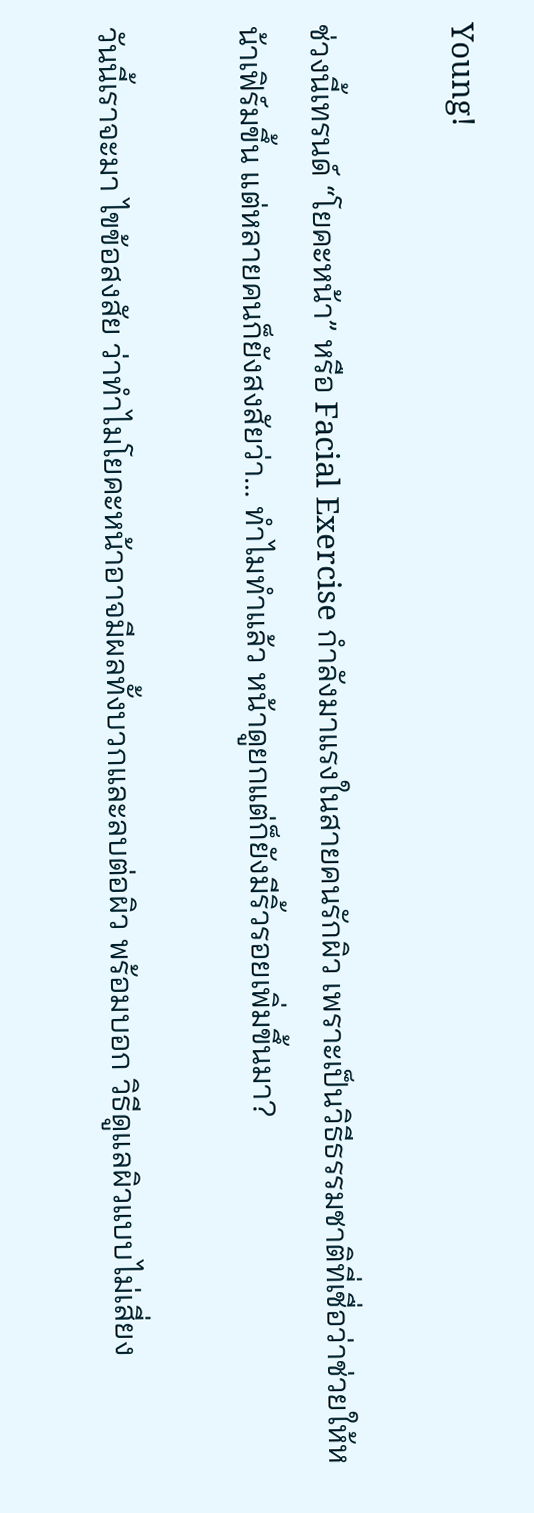Young!

ช่วงนี้เทรนด์ “โยคะหน้า” หรือ Facial Exercise กำลังมาแรงในสายคนรักผิว เพราะเป็นวิธีธรรมชาติที่เชื่อว่าช่วยให้หน้าเฟิร์มขึ้น แต่หลายคนก็ยังสงสัยว่า… ทำไมทำแล้ว หน้าดูยกแต่ก็ยังมีริ้วรอยเพิ่มขึ้นมา?

วันนี้เราจะมา ไขข้อสงสัย ว่าทำไมโยคะหน้าอาจมีผลทั้งบวกและลบต่อผิว พร้อมบอก วิธีดูแลผิวแบบไม่เสี่ยง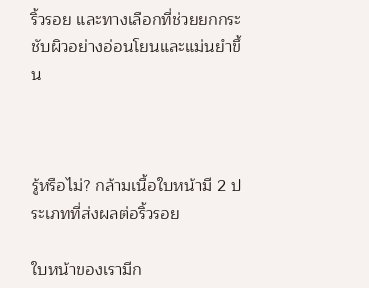ริ้วรอย และทางเลือกที่ช่วยยกกระชับผิวอย่างอ่อนโยนและแม่นยำขึ้น



รู้หรือไม่? กล้ามเนื้อใบหน้ามี 2 ประเภทที่ส่งผลต่อริ้วรอย

ใบหน้าของเรามีก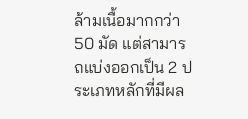ล้ามเนื้อมากกว่า 50 มัด แต่สามารถแบ่งออกเป็น 2 ประเภทหลักที่มีผล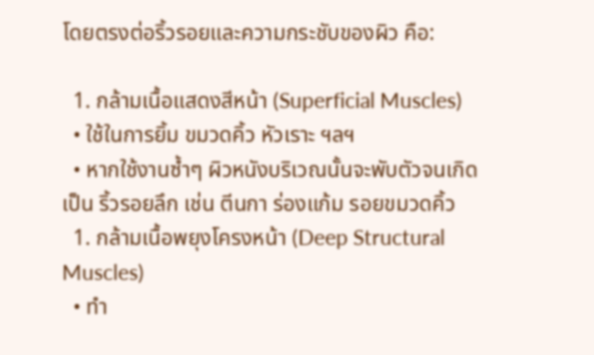โดยตรงต่อริ้วรอยและความกระชับของผิว คือ:

  1. กล้ามเนื้อแสดงสีหน้า (Superficial Muscles)
  • ใช้ในการยิ้ม ขมวดคิ้ว หัวเราะ ฯลฯ
  • หากใช้งานซ้ำๆ ผิวหนังบริเวณนั้นจะพับตัวจนเกิดเป็น ริ้วรอยลึก เช่น ตีนกา ร่องแก้ม รอยขมวดคิ้ว
  1. กล้ามเนื้อพยุงโครงหน้า (Deep Structural Muscles)
  • ทำ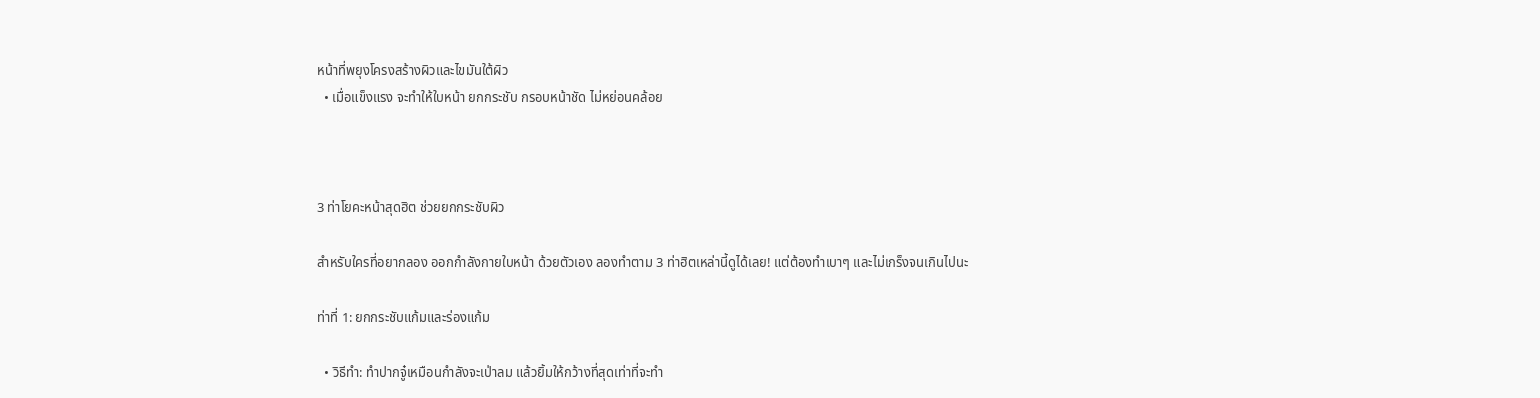หน้าที่พยุงโครงสร้างผิวและไขมันใต้ผิว
  • เมื่อแข็งแรง จะทำให้ใบหน้า ยกกระชับ กรอบหน้าชัด ไม่หย่อนคล้อย



3 ท่าโยคะหน้าสุดฮิต ช่วยยกกระชับผิว

สำหรับใครที่อยากลอง ออกกำลังกายใบหน้า ด้วยตัวเอง ลองทำตาม 3 ท่าฮิตเหล่านี้ดูได้เลย! แต่ต้องทำเบาๆ และไม่เกร็งจนเกินไปนะ

ท่าที่ 1: ยกกระชับแก้มและร่องแก้ม

  • วิธีทำ: ทำปากจู๋เหมือนกำลังจะเป่าลม แล้วยิ้มให้กว้างที่สุดเท่าที่จะทำ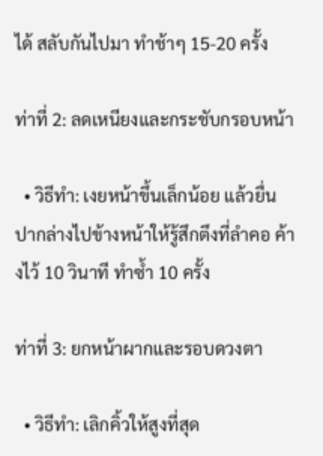ได้ สลับกันไปมา ทำช้าๆ 15-20 ครั้ง

ท่าที่ 2: ลดเหนียงและกระชับกรอบหน้า

  • วิธีทำ: เงยหน้าขึ้นเล็กน้อย แล้วยื่นปากล่างไปข้างหน้าให้รู้สึกตึงที่ลำคอ ค้างไว้ 10 วินาที ทำซ้ำ 10 ครั้ง

ท่าที่ 3: ยกหน้าผากและรอบดวงตา

  • วิธีทำ: เลิกคิ้วให้สูงที่สุด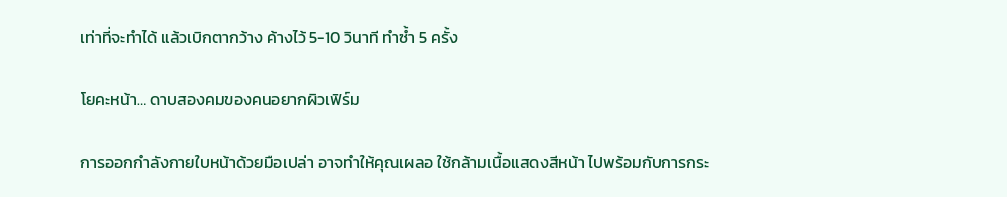เท่าที่จะทำได้ แล้วเบิกตากว้าง ค้างไว้ 5-10 วินาที ทำซ้ำ 5 ครั้ง

โยคะหน้า… ดาบสองคมของคนอยากผิวเฟิร์ม

การออกกำลังกายใบหน้าด้วยมือเปล่า อาจทำให้คุณเผลอ ใช้กล้ามเนื้อแสดงสีหน้า ไปพร้อมกับการกระ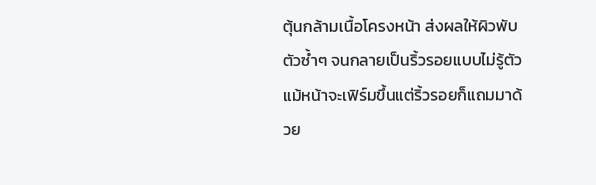ตุ้นกล้ามเนื้อโครงหน้า ส่งผลให้ผิวพับตัวซ้ำๆ จนกลายเป็นริ้วรอยแบบไม่รู้ตัว แม้หน้าจะเฟิร์มขึ้นแต่ริ้วรอยก็แถมมาด้วย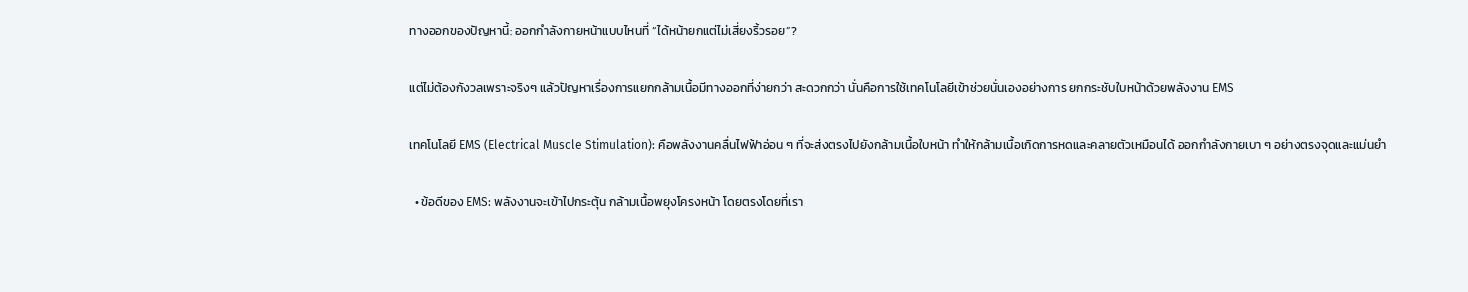ทางออกของปัญหานี้: ออกกำลังกายหน้าแบบไหนที่ “ได้หน้ายกแต่ไม่เสี่ยงริ้วรอย”?

แต่ไม่ต้องกังวลเพราะจริงๆ แล้วปัญหาเรื่องการแยกกล้ามเนื้อมีทางออกที่ง่ายกว่า สะดวกกว่า นั่นคือการใช้เทคโนโลยีเข้าช่วยนั่นเองอย่างการ ยกกระชับใบหน้าด้วยพลังงาน EMS

เทคโนโลยี EMS (Electrical Muscle Stimulation): คือพลังงานคลื่นไฟฟ้าอ่อน ๆ ที่จะส่งตรงไปยังกล้ามเนื้อใบหน้า ทำให้กล้ามเนื้อเกิดการหดและคลายตัวเหมือนได้ ออกกำลังกายเบา ๆ อย่างตรงจุดและแม่นยำ

  • ข้อดีของ EMS: พลังงานจะเข้าไปกระตุ้น กล้ามเนื้อพยุงโครงหน้า โดยตรงโดยที่เรา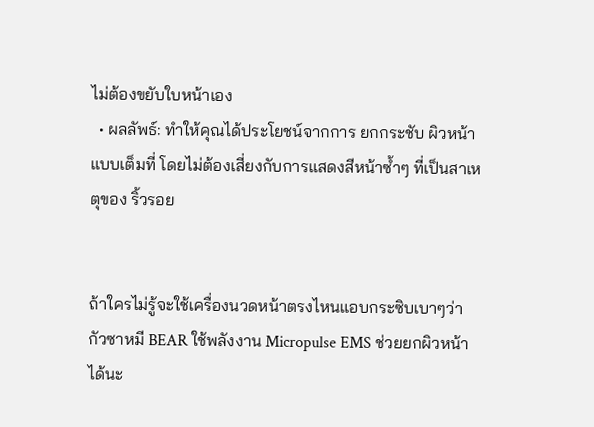ไม่ต้องขยับใบหน้าเอง
  • ผลลัพธ์: ทำให้คุณได้ประโยชน์จากการ ยกกระชับ ผิวหน้าแบบเต็มที่ โดยไม่ต้องเสี่ยงกับการแสดงสีหน้าซ้ำๆ ที่เป็นสาเหตุของ ริ้วรอย


ถ้าใครไม่รู้จะใช้เครื่องนวดหน้าตรงไหนแอบกระซิบเบาๆว่า กัวซาหมี BEAR ใช้พลังงาน Micropulse EMS ช่วยยกผิวหน้าได้นะ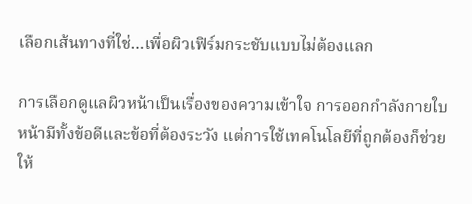เลือกเส้นทางที่ใช่…เพื่อผิวเฟิร์มกระชับแบบไม่ต้องแลก

การเลือกดูแลผิวหน้าเป็นเรื่องของความเข้าใจ การออกกำลังกายใบหน้ามีทั้งข้อดีและข้อที่ต้องระวัง แต่การใช้เทคโนโลยีที่ถูกต้องก็ช่วยให้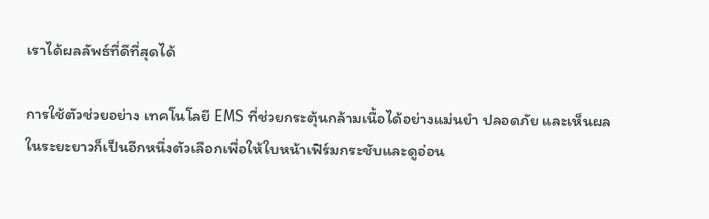เราได้ผลลัพธ์ที่ดีที่สุดได้

การใช้ตัวช่วยอย่าง เทคโนโลยี EMS ที่ช่วยกระตุ้นกล้ามเนื้อได้อย่างแม่นยำ ปลอดภัย และเห็นผลในระยะยาวก็เป็นอีกหนึ่งตัวเลือกเพื่อให้ใบหน้าเฟิร์มกระชับและดูอ่อน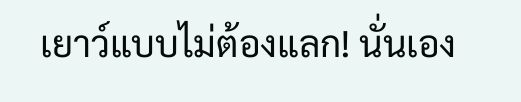เยาว์แบบไม่ต้องแลก! นั่นเอง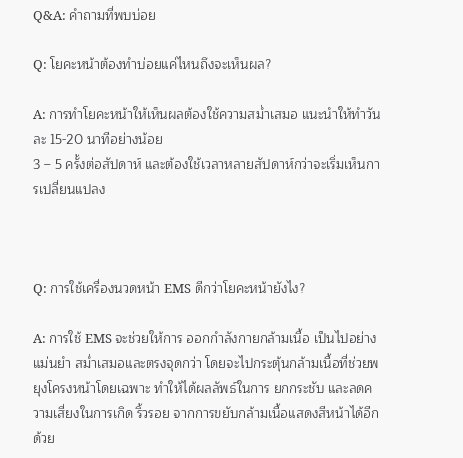Q&A: คำถามที่พบบ่อย

Q: โยคะหน้าต้องทำบ่อยแค่ไหนถึงจะเห็นผล?

A: การทำโยคะหน้าให้เห็นผลต้องใช้ความสม่ำเสมอ แนะนำให้ทำวันละ 15-20 นาทีอย่างน้อย
3 – 5 ครั้งต่อสัปดาห์ และต้องใช้เวลาหลายสัปดาห์กว่าจะเริ่มเห็นการเปลี่ยนแปลง



Q: การใช้เครื่องนวดหน้า EMS ดีกว่าโยคะหน้ายังไง?

A: การใช้ EMS จะช่วยให้การ ออกกำลังกายกล้ามเนื้อ เป็นไปอย่างแม่นยำ สม่ำเสมอและตรงจุดกว่า โดยจะไปกระตุ้นกล้ามเนื้อที่ช่วยพยุงโครงหน้าโดยเฉพาะ ทำให้ได้ผลลัพธ์ในการ ยกกระชับ และลดความเสี่ยงในการเกิด ริ้วรอย จากการขยับกล้ามเนื้อแสดงสีหน้าได้อีกด้วย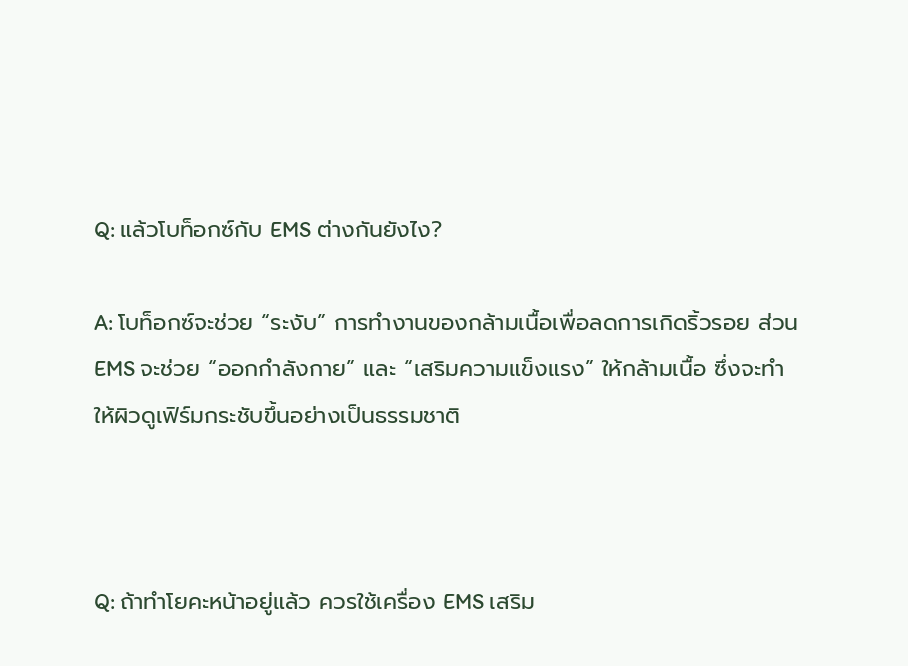Q: แล้วโบท็อกซ์กับ EMS ต่างกันยังไง?

A: โบท็อกซ์จะช่วย “ระงับ” การทำงานของกล้ามเนื้อเพื่อลดการเกิดริ้วรอย ส่วน EMS จะช่วย “ออกกำลังกาย” และ “เสริมความแข็งแรง” ให้กล้ามเนื้อ ซึ่งจะทำให้ผิวดูเฟิร์มกระชับขึ้นอย่างเป็นธรรมชาติ



Q: ถ้าทำโยคะหน้าอยู่แล้ว ควรใช้เครื่อง EMS เสริม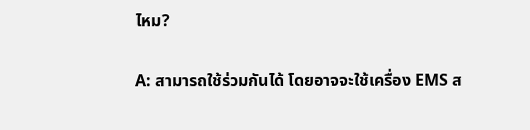ไหม?

A: สามารถใช้ร่วมกันได้ โดยอาจจะใช้เครื่อง EMS ส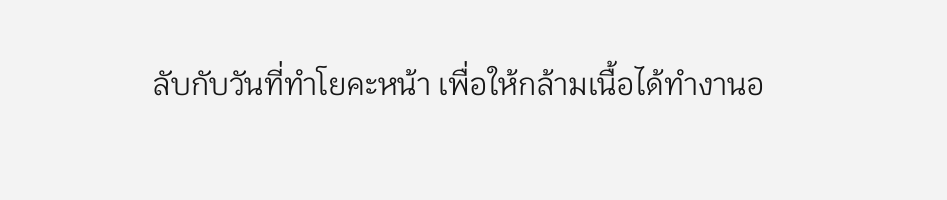ลับกับวันที่ทำโยคะหน้า เพื่อให้กล้ามเนื้อได้ทำงานอ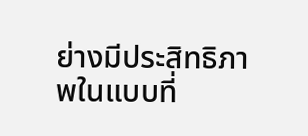ย่างมีประสิทธิภาพในแบบที่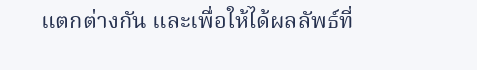แตกต่างกัน และเพื่อให้ได้ผลลัพธ์ที่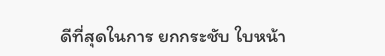ดีที่สุดในการ ยกกระชับ ใบหน้า